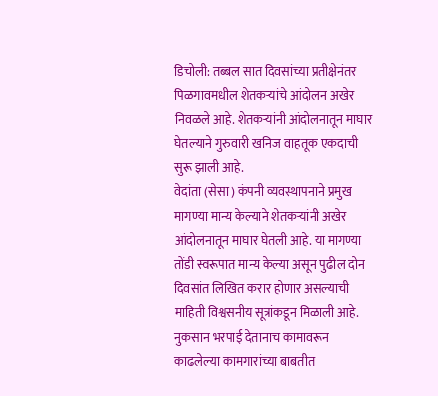डिचोली: तब्बल सात दिवसांच्या प्रतीक्षेनंतर पिळगावमधील शेतकऱ्यांचे आंदोलन अखेर निवळले आहे. शेतकऱ्यांनी आंदोलनातून माघार घेतल्याने गुरुवारी खनिज वाहतूक एकदाची सुरू झाली आहे.
वेदांता (सेसा) कंपनी व्यवस्थापनाने प्रमुख मागण्या मान्य केल्याने शेतकऱ्यांनी अखेर आंदोलनातून माघार घेतली आहे. या मागण्या तोंडी स्वरूपात मान्य केल्या असून पुढील दोन दिवसांत लिखित करार होणार असल्याची माहिती विश्वसनीय सूत्रांकडून मिळाली आहे.
नुकसान भरपाई देतानाच कामावरून काढलेल्या कामगारांच्या बाबतीत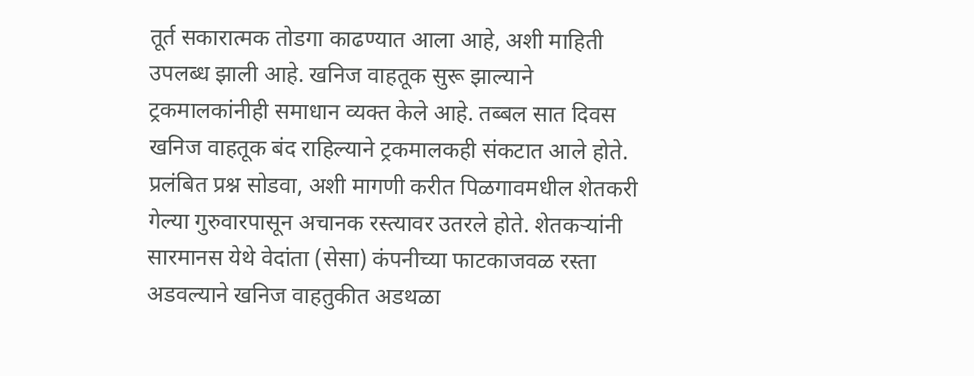तूर्त सकारात्मक तोडगा काढण्यात आला आहे, अशी माहिती उपलब्ध झाली आहे. खनिज वाहतूक सुरू झाल्याने ट्रकमालकांनीही समाधान व्यक्त केले आहे. तब्बल सात दिवस खनिज वाहतूक बंद राहिल्याने ट्रकमालकही संकटात आले होते.
प्रलंबित प्रश्न सोडवा, अशी मागणी करीत पिळगावमधील शेतकरी गेल्या गुरुवारपासून अचानक रस्त्यावर उतरले होते. शेतकऱ्यांनी सारमानस येथे वेदांता (सेसा) कंपनीच्या फाटकाजवळ रस्ता अडवल्याने खनिज वाहतुकीत अडथळा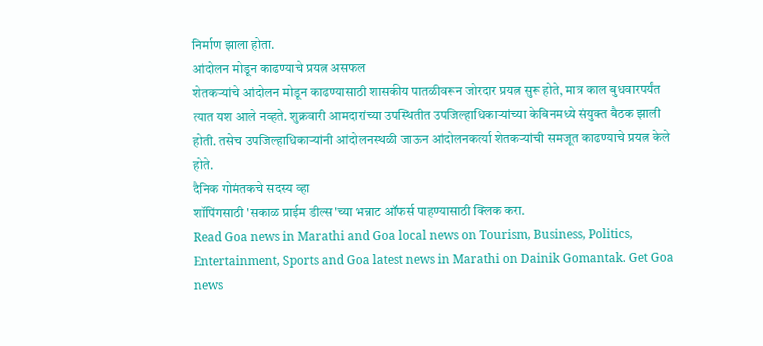निर्माण झाला होता.
आंदोलन मोडून काढण्याचे प्रयत्न असफल
शेतकऱ्यांचे आंदोलन मोडून काढण्यासाठी शासकीय पातळीवरून जोरदार प्रयत्न सुरू होते, मात्र काल बुधवारपर्यंत त्यात यश आले नव्हते. शुक्रवारी आमदारांच्या उपस्थितीत उपजिल्हाधिकाऱ्यांच्या केबिनमध्ये संयुक्त बैठक झाली होती. तसेच उपजिल्हाधिकाऱ्यांनी आंदोलनस्थळी जाऊन आंदोलनकर्त्या शेतकऱ्यांची समजूत काढण्याचे प्रयत्न केले होते.
दैनिक गोमंतकचे सदस्य व्हा
शॉपिंगसाठी 'सकाळ प्राईम डील्स'च्या भन्नाट ऑफर्स पाहण्यासाठी क्लिक करा.
Read Goa news in Marathi and Goa local news on Tourism, Business, Politics, Entertainment, Sports and Goa latest news in Marathi on Dainik Gomantak. Get Goa news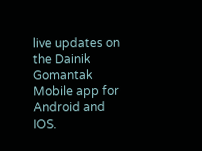live updates on the Dainik Gomantak Mobile app for Android and IOS.